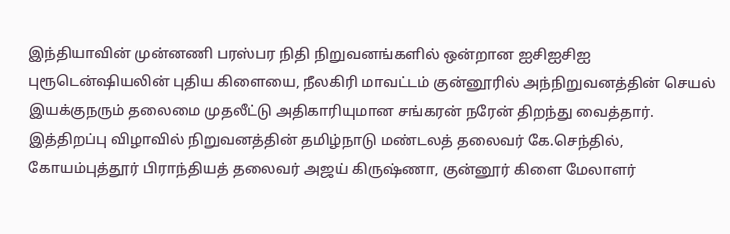இந்தியாவின் முன்னணி பரஸ்பர நிதி நிறுவனங்களில் ஒன்றான ஐசிஐசிஐ புரூடென்ஷியலின் புதிய கிளையை, நீலகிரி மாவட்டம் குன்னூரில் அந்நிறுவனத்தின் செயல் இயக்குநரும் தலைமை முதலீட்டு அதிகாரியுமான சங்கரன் நரேன் திறந்து வைத்தார்.
இத்திறப்பு விழாவில் நிறுவனத்தின் தமிழ்நாடு மண்டலத் தலைவர் கே.செந்தில், கோயம்புத்தூர் பிராந்தியத் தலைவர் அஜய் கிருஷ்ணா, குன்னூர் கிளை மேலாளர்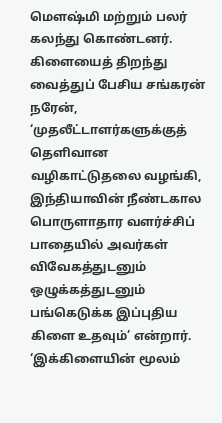மௌஷ்மி மற்றும் பலர் கலந்து கொண்டனர்.
கிளையைத் திறந்து வைத்துப் பேசிய சங்கரன் நரேன், ‘முதலீட்டாளர்களுக்குத் தெளிவான வழிகாட்டுதலை வழங்கி, இந்தியாவின் நீண்டகால பொருளாதார வளர்ச்சிப் பாதையில் அவர்கள் விவேகத்துடனும் ஒழுக்கத்துடனும் பங்கெடுக்க இப்புதிய கிளை உதவும்’ என்றார்.
‘இக்கிளையின் மூலம்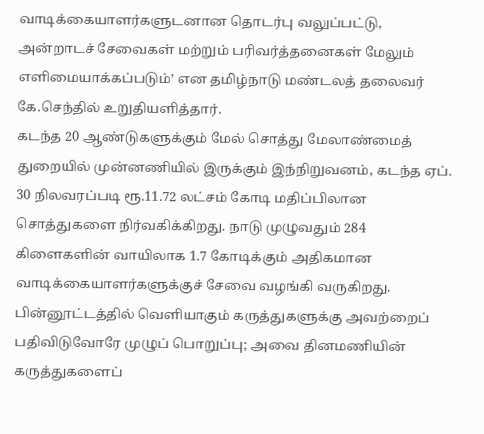வாடிக்கையாளர்களுடனான தொடர்பு வலுப்பட்டு, அன்றாடச் சேவைகள் மற்றும் பரிவர்த்தனைகள் மேலும் எளிமையாக்கப்படும்’ என தமிழ்நாடு மண்டலத் தலைவர் கே.செந்தில் உறுதியளித்தார்.
கடந்த 20 ஆண்டுகளுக்கும் மேல் சொத்து மேலாண்மைத் துறையில் முன்னணியில் இருக்கும் இந்நிறுவனம், கடந்த ஏப். 30 நிலவரப்படி ரூ.11.72 லட்சம் கோடி மதிப்பிலான சொத்துகளை நிர்வகிக்கிறது. நாடு முழுவதும் 284 கிளைகளின் வாயிலாக 1.7 கோடிக்கும் அதிகமான வாடிக்கையாளர்களுக்குச் சேவை வழங்கி வருகிறது.
பின்னூட்டத்தில் வெளியாகும் கருத்துகளுக்கு அவற்றைப் பதிவிடுவோரே முழுப் பொறுப்பு; அவை தினமணியின் கருத்துகளைப்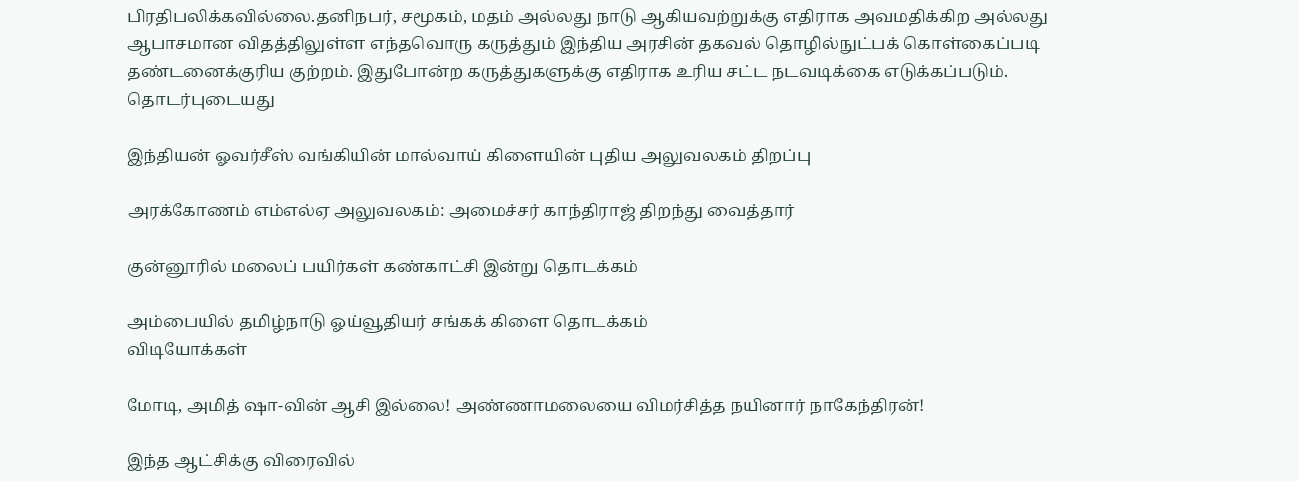பிரதிபலிக்கவில்லை.தனிநபர், சமூகம், மதம் அல்லது நாடு ஆகியவற்றுக்கு எதிராக அவமதிக்கிற அல்லது ஆபாசமான விதத்திலுள்ள எந்தவொரு கருத்தும் இந்திய அரசின் தகவல் தொழில்நுட்பக் கொள்கைப்படி தண்டனைக்குரிய குற்றம். இதுபோன்ற கருத்துகளுக்கு எதிராக உரிய சட்ட நடவடிக்கை எடுக்கப்படும்.
தொடர்புடையது

இந்தியன் ஓவர்சீஸ் வங்கியின் மால்வாய் கிளையின் புதிய அலுவலகம் திறப்பு

அரக்கோணம் எம்எல்ஏ அலுவலகம்: அமைச்சர் காந்திராஜ் திறந்து வைத்தார்

குன்னூரில் மலைப் பயிர்கள் கண்காட்சி இன்று தொடக்கம்

அம்பையில் தமிழ்நாடு ஓய்வூதியர் சங்கக் கிளை தொடக்கம்
விடியோக்கள்

மோடி, அமித் ஷா-வின் ஆசி இல்லை! அண்ணாமலையை விமர்சித்த நயினார் நாகேந்திரன்!

இந்த ஆட்சிக்கு விரைவில்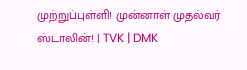முற்றுப்புள்ளி! முன்னாள் முதல்வர் ஸ்டாலின்! | TVK | DMK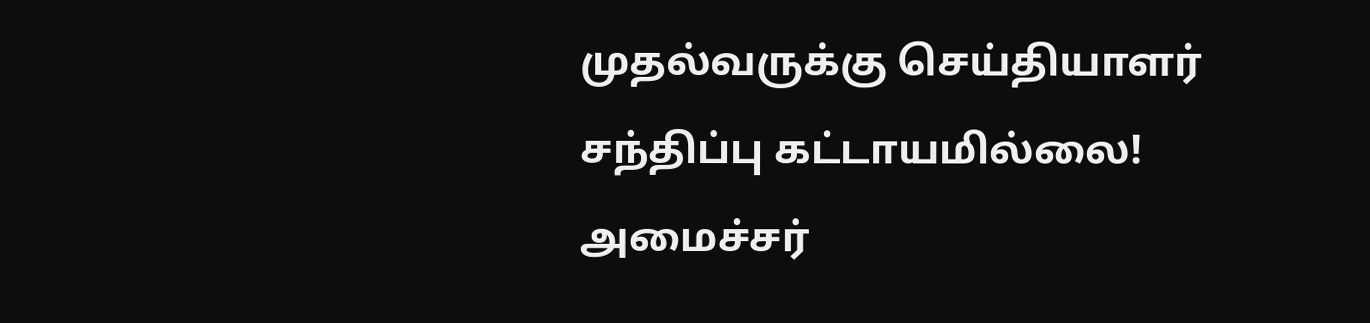முதல்வருக்கு செய்தியாளர் சந்திப்பு கட்டாயமில்லை! அமைச்சர்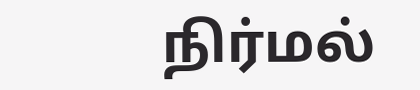நிர்மல்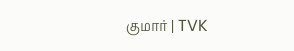குமார் | TVK